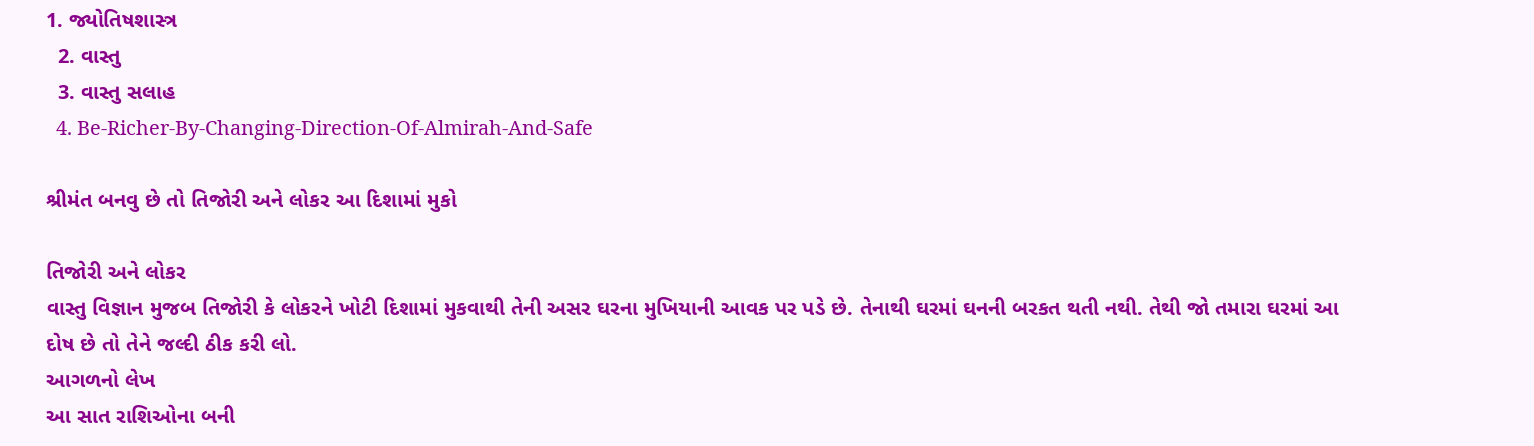1. જ્યોતિષશાસ્ત્ર
  2. વાસ્તુ
  3. વાસ્તુ સલાહ
  4. Be-Richer-By-Changing-Direction-Of-Almirah-And-Safe

શ્રીમંત બનવુ છે તો તિજોરી અને લોકર આ દિશામાં મુકો

તિજોરી અને લોકર
વાસ્તુ વિજ્ઞાન મુજબ તિજોરી કે લોકરને ખોટી દિશામાં મુકવાથી તેની અસર ઘરના મુખિયાની આવક પર પડે છે. તેનાથી ઘરમાં ઘનની બરકત થતી નથી. તેથી જો તમારા ઘરમાં આ દોષ છે તો તેને જલ્દી ઠીક કરી લો.
આગળનો લેખ
આ સાત રાશિઓના બની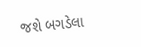જશે બગડેલા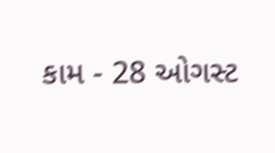કામ - 28 ઓગસ્ટ